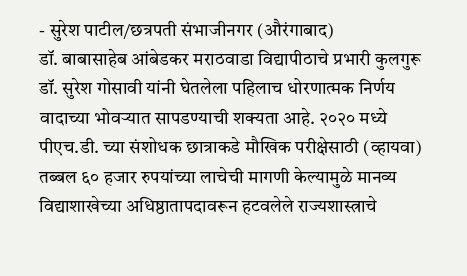- सुरेश पाटील/छत्रपती संभाजीनगर (औरंगाबाद)
डॉ. बाबासाहेब आंबेडकर मराठवाडा विद्यापीठाचे प्रभारी कुलगुरू डॉ. सुरेश गोसावी यांनी घेतलेला पहिलाच धोरणात्मक निर्णय वादाच्या भोवऱ्यात सापडण्याची शक्यता आहे. २०२० मध्ये पीएच.डी. च्या संशोधक छात्राकडे मौखिक परीक्षेसाठी (व्हायवा) तब्बल ६० हजार रुपयांच्या लाचेची मागणी केल्यामुळे मानव्य विद्याशाखेच्या अधिष्ठातापदावरून हटवलेले राज्यशास्त्राचे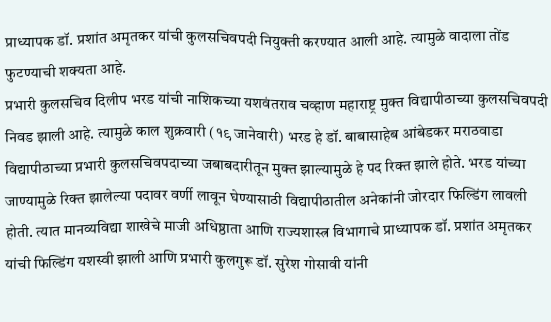प्राध्यापक डॉ. प्रशांत अमृतकर यांची कुलसचिवपदी नियुक्ती करण्यात आली आहे. त्यामुळे वादाला तोंड फुटण्याची शक्यता आहे.
प्रभारी कुलसचिव दिलीप भरड यांची नाशिकच्या यशवंतराव चव्हाण महाराष्ट्र मुक्त विद्यापीठाच्या कुलसचिवपदी निवड झाली आहे. त्यामुळे काल शुक्रवारी (१९ जानेवारी) भरड हे डॉ. बाबासाहेब आंबेडकर मराठवाडा विद्यापीठाच्या प्रभारी कुलसचिवपदाच्या जबाबदारीतून मुक्त झाल्यामुळे हे पद रिक्त झाले होते. भरड यांच्या जाण्यामुळे रिक्त झालेल्या पदावर वर्णी लावून घेण्यासाठी विद्यापीठातील अनेकांनी जोरदार फिल्डिंग लावली होती. त्यात मानव्यविद्या शाखेचे माजी अधिष्ठाता आणि राज्यशास्त्र विभागाचे प्राध्यापक डॉ. प्रशांत अमृतकर यांची फिल्डिंग यशस्वी झाली आणि प्रभारी कुलगुरू डॉ. सुरेश गोसावी यांनी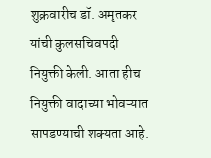शुक्रवारीच डॉ. अमृतकर यांची कुलसचिवपदी नियुक्ती केली. आता हीच नियुक्ती वादाच्या भोवऱ्यात सापडण्याची शक्यता आहे.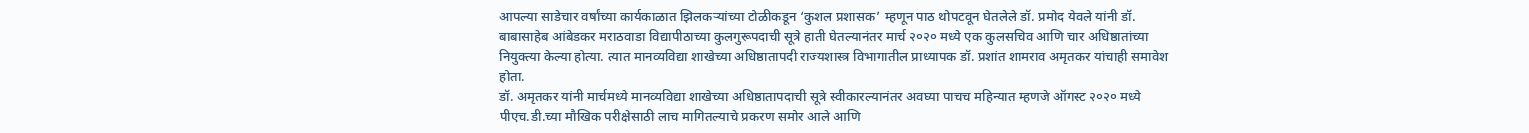आपल्या साडेचार वर्षांच्या कार्यकाळात झिलकऱ्यांच्या टोळीकडून ‘कुशल प्रशासक’ म्हणून पाठ थोपटवून घेतलेले डॉ. प्रमोद येवले यांनी डॉ. बाबासाहेब आंबेडकर मराठवाडा विद्यापीठाच्या कुलगुरूपदाची सूत्रे हाती घेतल्यानंतर मार्च २०२० मध्ये एक कुलसचिव आणि चार अधिष्ठातांच्या नियुक्त्या केल्या होत्या. त्यात मानव्यविद्या शाखेच्या अधिष्ठातापदी राज्यशास्त्र विभागातील प्राध्यापक डॉ. प्रशांत शामराव अमृतकर यांचाही समावेश होता.
डॉ. अमृतकर यांनी मार्चमध्ये मानव्यविद्या शाखेच्या अधिष्ठातापदाची सूत्रे स्वीकारल्यानंतर अवघ्या पाचच महिन्यात म्हणजे ऑगस्ट २०२० मध्ये पीएच.डी.च्या मौखिक परीक्षेसाठी लाच मागितल्याचे प्रकरण समोर आले आणि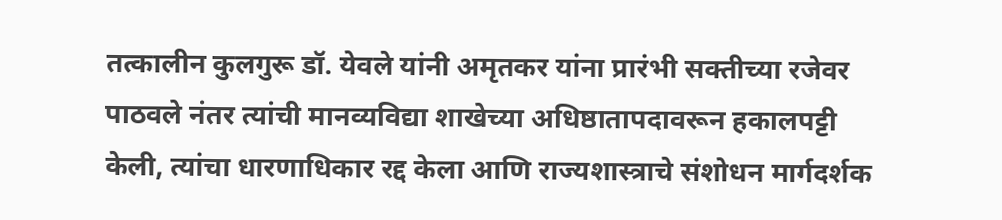तत्कालीन कुलगुरू डॉ. येवले यांनी अमृतकर यांना प्रारंभी सक्तीच्या रजेवर पाठवले नंतर त्यांची मानव्यविद्या शाखेच्या अधिष्ठातापदावरून हकालपट्टी केली, त्यांचा धारणाधिकार रद्द केला आणि राज्यशास्त्राचे संशोधन मार्गदर्शक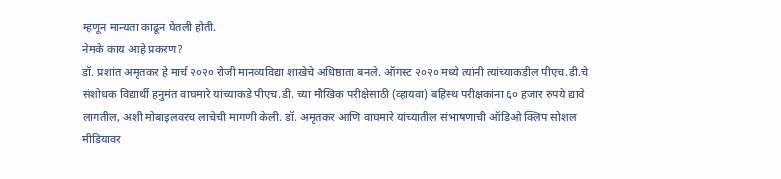म्हणून मान्यता काढून घेतली होती.
नेमके काय आहे प्रकरण?
डॉ. प्रशांत अमृतकर हे मार्च २०२० रोजी मानव्यविद्या शाखेचे अधिष्ठाता बनले. ऑगस्ट २०२० मध्ये त्यांनी त्यांच्याकडील पीएच.डी.चे संशोधक विद्यार्थी हनुमंत वाघमारे यांच्याकडे पीएच.डी. च्या मौखिक परीक्षेसाठी (व्हायवा) बहिस्थ परीक्षकांना ६० हजार रुपये द्यावे लागतील, अशी मोबाइलवरच लाचेची मागणी केली. डॉ. अमृतकर आणि वाघमारे यांच्यातील संभाषणाची ऑडिओ क्लिप सोशल मीडियावर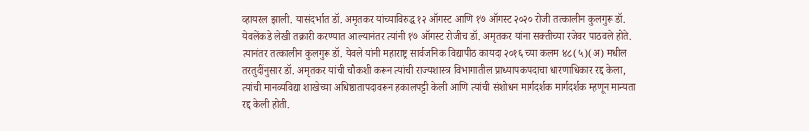व्हायरल झाली. यासंदर्भात डॉ. अमृतकर यांच्याविरुद्ध १२ ऑगस्ट आणि १७ ऑगस्ट २०२० रोजी तत्कालीन कुलगुरू डॉ. येवलेंकडे लेखी तक्रारी करण्यात आल्यानंतर त्यांनी १७ ऑगस्ट रोजीच डॉ. अमृतकर यांना सक्तीच्या रजेवर पाठवले होते.
त्यानंतर तत्कालीन कुलगुरू डॉ. येवले यांनी महाराष्ट्र सार्वजनिक विद्यापीठ कायदा २०१६ च्या कलम ४८(५)(अ) मधील तरतुदींनुसार डॉ. अमृतकर यांची चौकशी करून त्यांची राज्यशास्त्र विभागातील प्राध्यापकपदाचा धारणाधिकार रद्द केला, त्यांची मानव्यविद्या शाखेच्या अधिष्ठातापदावरून हकालपट्टी केली आणि त्यांची संशोधन मार्गदर्शक मार्गदर्शक म्हणून मान्यता रद्द केली होती.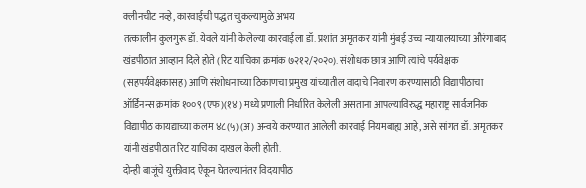क्लीनचीट नव्हे, कारवाईची पद्धत चुकल्यामुळे अभय
तत्कालीन कुलगुरू डॉ. येवले यांनी केलेल्या कारवाईला डॉ. प्रशांत अमृतकर यांनी मुंबई उच्च न्यायालयाच्या औरंगाबाद खंडपीठात आव्हान दिले होते (रिट याचिका क्रमांक ७२१२/२०२०). संशोधक छात्र आणि त्यांचे पर्यवेक्षक (सहपर्यवेक्षकासह) आणि संशोधनाच्या ठिकाणचा प्रमुख यांच्यातील वादाचे निवारण करण्यासाठी विद्यापीठाचा ऑर्डिनन्स क्रमांक १००९ (एफ)(१४) मध्ये प्रणाली निर्धारित केलेली असताना आपल्याविरुद्ध महाराष्ट्र सार्वजनिक विद्यापीठ कायद्याच्या कलम ४८(५)(अ) अन्वये करण्यात आलेली कारवाई नियमबाह्य आहे, असे सांगत डॉ. अमृतकर यांनी खंडपीठात रिट याचिका दाखल केली होती.
दोन्ही बाजूंचे युक्तीवाद ऐकून घेतल्यानंतर विदयापीठ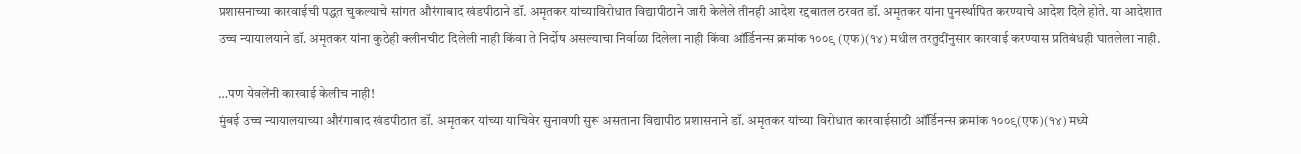प्रशासनाच्या कारवाईची पद्धत चुकल्याचे सांगत औरंगाबाद खंडपीठाने डॉ. अमृतकर यांच्याविरोधात विद्यापीठाने जारी केलेले तीनही आदेश रद्दबातल ठरवत डॉ. अमृतकर यांना पुनर्स्थापित करण्याचे आदेश दिले होते. या आदेशात उच्च न्यायालयाने डॉ. अमृतकर यांना कुठेही क्लीनचीट दिलेली नाही किंवा ते निर्दोष असल्याचा निर्वाळा दिलेला नाही किंवा ऑर्डिनन्स क्रमांक १००९ (एफ)(१४) मधील तरतुदींनुसार कारवाई करण्यास प्रतिबंधही घातलेला नाही.

…पण येवलेंनी कारवाई केलीच नाही!
मुंबई उच्च न्यायालयाच्या औरंगाबाद खंडपीठात डॉ. अमृतकर यांच्या याचिवेर सुनावणी सुरू असताना विद्यापीठ प्रशासनाने डॉ. अमृतकर यांच्या विरोधात कारवाईसाठी ऑर्डिनन्स क्रमांक १००९(एफ)(१४) मध्ये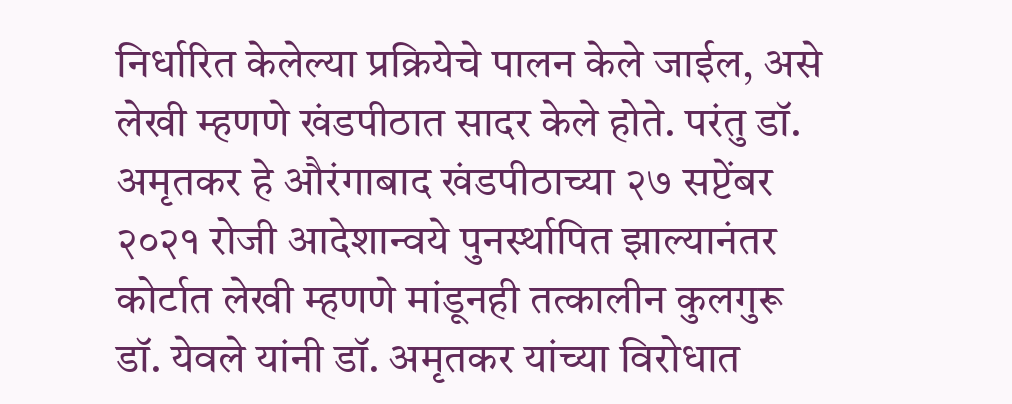निर्धारित केलेल्या प्रक्रियेचे पालन केले जाईल, असे लेखी म्हणणे खंडपीठात सादर केले होते. परंतु डॉ. अमृतकर हे औरंगाबाद खंडपीठाच्या २७ सप्टेंबर २०२१ रोजी आदेशान्वये पुनर्स्थापित झाल्यानंतर कोर्टात लेखी म्हणणे मांडूनही तत्कालीन कुलगुरू डॉ. येवले यांनी डॉ. अमृतकर यांच्या विरोधात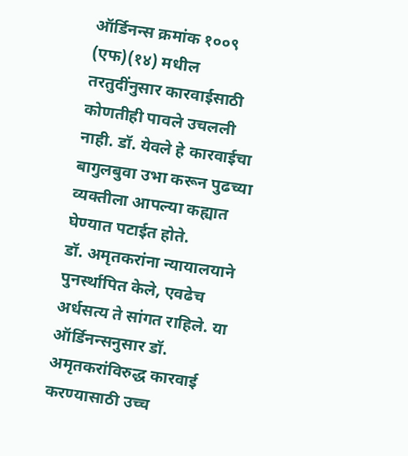ऑर्डिनन्स क्रमांक १००९ (एफ)(१४) मधील तरतुदींनुसार कारवाईसाठी कोणतीही पावले उचलली नाही. डॉ. येवले हे कारवाईचा बागुलबुवा उभा करून पुढच्या व्यक्तीला आपल्या कह्यात घेण्यात पटाईत होते.
डॉ. अमृतकरांना न्यायालयाने पुनर्स्थापित केले, एवढेच अर्धसत्य ते सांगत राहिले. या ऑर्डिनन्सनुसार डॉ. अमृतकरांविरुद्ध कारवाई करण्यासाठी उच्च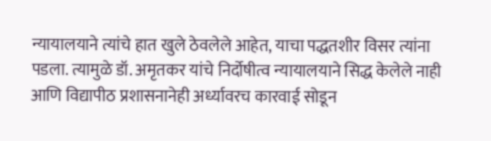न्यायालयाने त्यांचे हात खुले ठेवलेले आहेत, याचा पद्धतशीर विसर त्यांना पडला. त्यामुळे डॉ. अमृतकर यांचे निर्दोषीत्व न्यायालयाने सिद्ध केलेले नाही आणि विद्यापीठ प्रशासनानेही अर्ध्यावरच कारवाई सोडून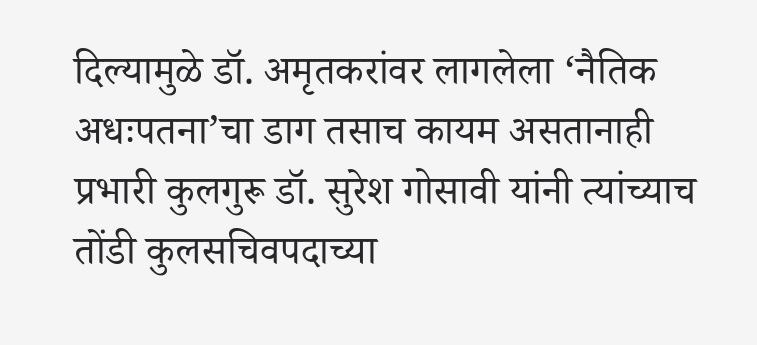दिल्यामुळे डॉ. अमृतकरांवर लागलेला ‘नैतिक अधःपतना’चा डाग तसाच कायम असतानाही प्रभारी कुलगुरू डॉ. सुरेश गोसावी यांनी त्यांच्याच तोंडी कुलसचिवपदाच्या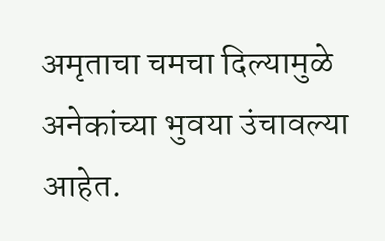अमृताचा चमचा दिल्यामुळे अनेकांच्या भुवया उंचावल्या आहेत.